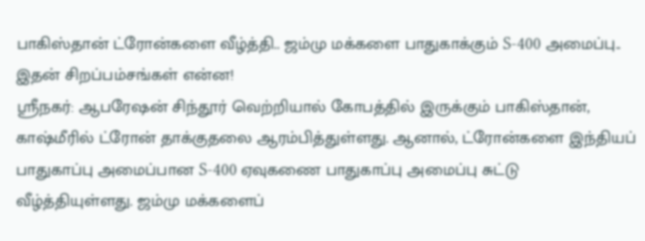பாகிஸ்தான் ட்ரோன்களை வீழ்த்தி.. ஜம்மு மக்களை பாதுகாக்கும் S-400 அமைப்பு.. இதன் சிறப்பம்சங்கள் என்ன!
ஸ்ரீநகர்: ஆபரேஷன் சிந்தூர் வெற்றியால் கோபத்தில் இருக்கும் பாகிஸ்தான், காஷ்மீரில் ட்ரோன் தாக்குதலை ஆரம்பித்துள்ளது. ஆனால், ட்ரோன்களை இந்தியப் பாதுகாப்பு அமைப்பான S-400 ஏவுகணை பாதுகாப்பு அமைப்பு சுட்டு வீழ்த்தியுள்ளது. ஜம்மு மக்களைப்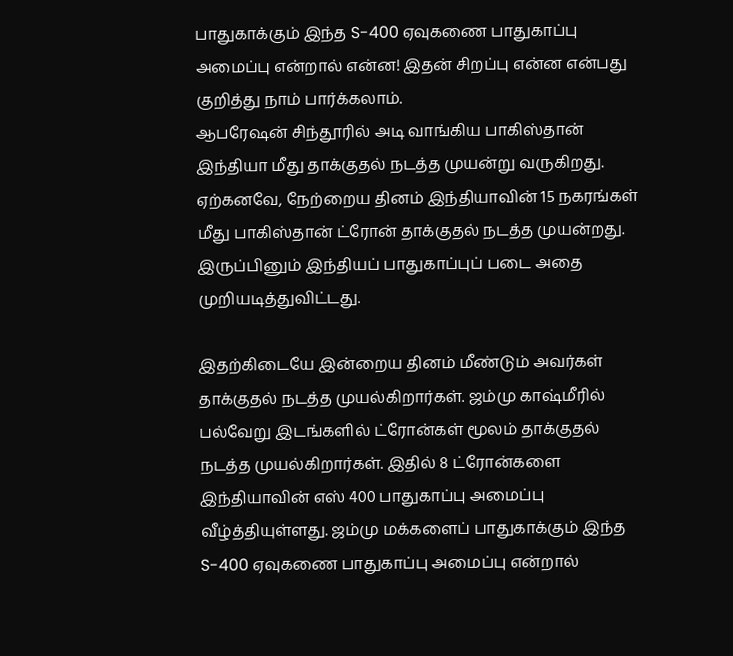பாதுகாக்கும் இந்த S-400 ஏவுகணை பாதுகாப்பு அமைப்பு என்றால் என்ன! இதன் சிறப்பு என்ன என்பது குறித்து நாம் பார்க்கலாம்.
ஆபரேஷன் சிந்தூரில் அடி வாங்கிய பாகிஸ்தான் இந்தியா மீது தாக்குதல் நடத்த முயன்று வருகிறது. ஏற்கனவே, நேற்றைய தினம் இந்தியாவின் 15 நகரங்கள் மீது பாகிஸ்தான் ட்ரோன் தாக்குதல் நடத்த முயன்றது. இருப்பினும் இந்தியப் பாதுகாப்புப் படை அதை முறியடித்துவிட்டது.

இதற்கிடையே இன்றைய தினம் மீண்டும் அவர்கள் தாக்குதல் நடத்த முயல்கிறார்கள். ஜம்மு காஷ்மீரில் பல்வேறு இடங்களில் ட்ரோன்கள் மூலம் தாக்குதல் நடத்த முயல்கிறார்கள். இதில் 8 ட்ரோன்களை இந்தியாவின் எஸ் 400 பாதுகாப்பு அமைப்பு வீழ்த்தியுள்ளது. ஜம்மு மக்களைப் பாதுகாக்கும் இந்த S-400 ஏவுகணை பாதுகாப்பு அமைப்பு என்றால்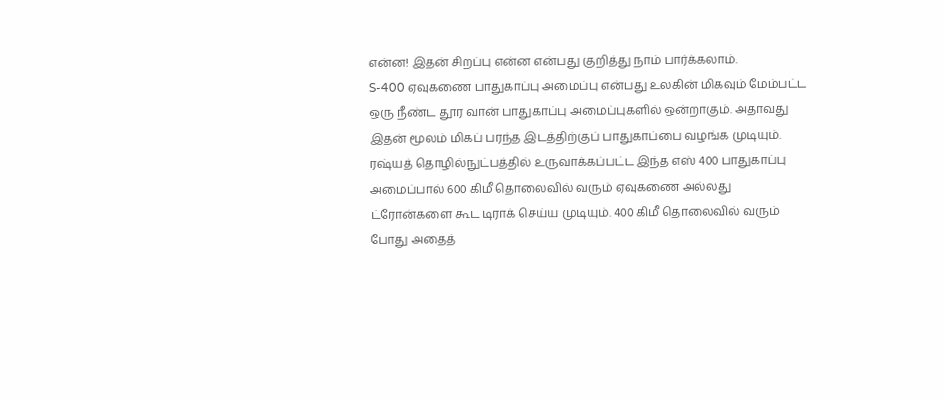என்ன! இதன் சிறப்பு என்ன என்பது குறித்து நாம் பார்க்கலாம்.
S-400 ஏவுகணை பாதுகாப்பு அமைப்பு என்பது உலகின் மிகவும் மேம்பட்ட ஒரு நீண்ட தூர வான் பாதுகாப்பு அமைப்புகளில் ஒன்றாகும். அதாவது இதன் மூலம் மிகப் பரந்த இடத்திற்குப் பாதுகாப்பை வழங்க முடியும். ரஷ்யத் தொழில்நுட்பத்தில் உருவாக்கப்பட்ட இந்த எஸ் 400 பாதுகாப்பு அமைப்பால் 600 கிமீ தொலைவில் வரும் ஏவுகணை அல்லது ட்ரோன்களை கூட டிராக் செய்ய முடியும். 400 கிமீ தொலைவில் வரும் போது அதைத்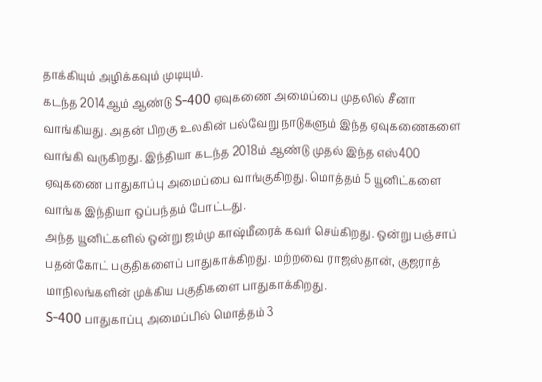தாக்கியும் அழிக்கவும் முடியும்.
கடந்த 2014ஆம் ஆண்டு S-400 ஏவுகணை அமைப்பை முதலில் சீனா வாங்கியது. அதன் பிறகு உலகின் பல்வேறு நாடுகளும் இந்த ஏவுகணைகளை வாங்கி வருகிறது. இந்தியா கடந்த 2018ம் ஆண்டு முதல் இந்த எஸ்400 ஏவுகணை பாதுகாப்பு அமைப்பை வாங்குகிறது. மொத்தம் 5 யூனிட்களை வாங்க இந்தியா ஒப்பந்தம் போட்டது.
அந்த யூனிட்களில் ஒன்று ஜம்மு காஷ்மீரைக் கவர் செய்கிறது. ஒன்று பஞ்சாப் பதன்கோட் பகுதிகளைப் பாதுகாக்கிறது. மற்றவை ராஜஸ்தான், குஜராத் மாநிலங்களின் முக்கிய பகுதிகளை பாதுகாக்கிறது.
S-400 பாதுகாப்பு அமைப்பில் மொத்தம் 3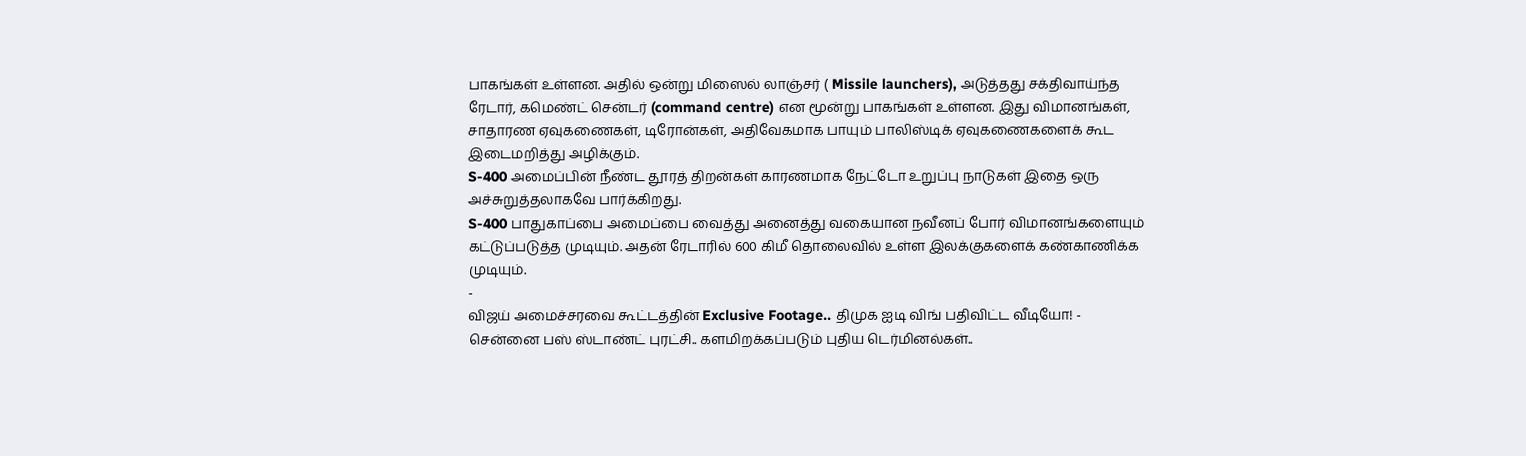பாகங்கள் உள்ளன. அதில் ஒன்று மிஸைல் லாஞ்சர் ( Missile launchers), அடுத்தது சக்திவாய்ந்த ரேடார், கமெண்ட் சென்டர் (command centre) என மூன்று பாகங்கள் உள்ளன. இது விமானங்கள், சாதாரண ஏவுகணைகள், டிரோன்கள், அதிவேகமாக பாயும் பாலிஸ்டிக் ஏவுகணைகளைக் கூட இடைமறித்து அழிக்கும்.
S-400 அமைப்பின் நீண்ட தூரத் திறன்கள் காரணமாக நேட்டோ உறுப்பு நாடுகள் இதை ஒரு அச்சுறுத்தலாகவே பார்க்கிறது.
S-400 பாதுகாப்பை அமைப்பை வைத்து அனைத்து வகையான நவீனப் போர் விமானங்களையும் கட்டுப்படுத்த முடியும். அதன் ரேடாரில் 600 கிமீ தொலைவில் உள்ள இலக்குகளைக் கண்காணிக்க முடியும்.
-
விஜய் அமைச்சரவை கூட்டத்தின் Exclusive Footage.. திமுக ஐடி விங் பதிவிட்ட வீடியோ! -
சென்னை பஸ் ஸ்டாண்ட் புரட்சி.. களமிறக்கப்படும் புதிய டெர்மினல்கள்..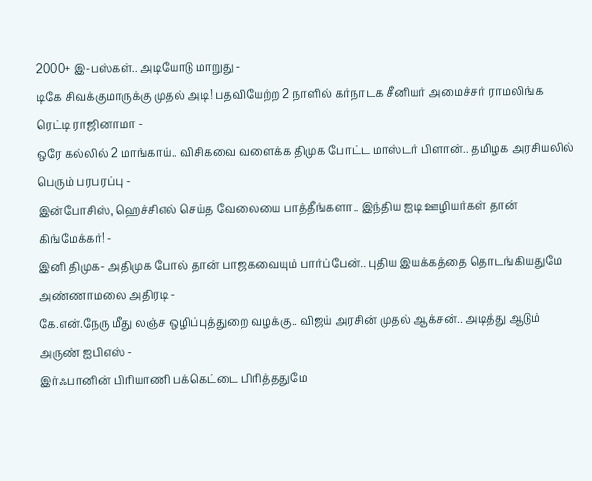2000+ இ-பஸ்கள்.. அடியோடு மாறுது -
டிகே சிவக்குமாருக்கு முதல் அடி! பதவியேற்ற 2 நாளில் கர்நாடக சீனியர் அமைச்சர் ராமலிங்க ரெட்டி ராஜினாமா -
ஒரே கல்லில் 2 மாங்காய்.. விசிகவை வளைக்க திமுக போட்ட மாஸ்டர் பிளான்.. தமிழக அரசியலில் பெரும் பரபரப்பு -
இன்போசிஸ், ஹெச்சிஎல் செய்த வேலையை பாத்தீங்களா.. இந்திய ஐடி ஊழியர்கள் தான் கிங்மேக்கர்! -
இனி திமுக- அதிமுக போல் தான் பாஜகவையும் பார்ப்பேன்.. புதிய இயக்கத்தை தொடங்கியதுமே அண்ணாமலை அதிரடி -
கே.என்.நேரு மீது லஞ்ச ஒழிப்புத்துறை வழக்கு.. விஜய் அரசின் முதல் ஆக்சன்.. அடித்து ஆடும் அருண் ஐபிஎஸ் -
இர்ஃபானின் பிரியாணி பக்கெட்டை பிரித்ததுமே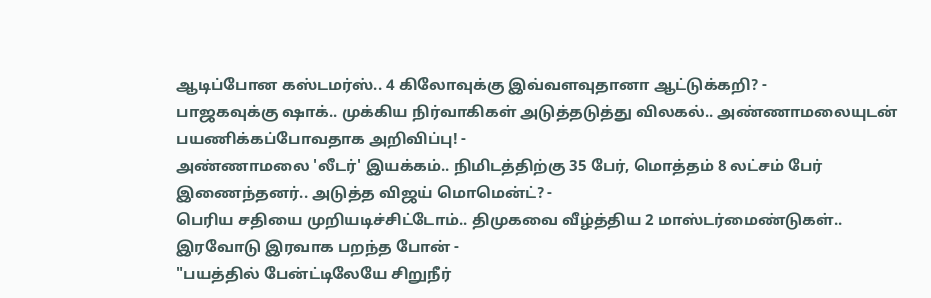ஆடிப்போன கஸ்டமர்ஸ்.. 4 கிலோவுக்கு இவ்வளவுதானா ஆட்டுக்கறி? -
பாஜகவுக்கு ஷாக்.. முக்கிய நிர்வாகிகள் அடுத்தடுத்து விலகல்.. அண்ணாமலையுடன் பயணிக்கப்போவதாக அறிவிப்பு! -
அண்ணாமலை 'லீடர்' இயக்கம்.. நிமிடத்திற்கு 35 பேர், மொத்தம் 8 லட்சம் பேர் இணைந்தனர்.. அடுத்த விஜய் மொமென்ட்? -
பெரிய சதியை முறியடிச்சிட்டோம்.. திமுகவை வீழ்த்திய 2 மாஸ்டர்மைண்டுகள்.. இரவோடு இரவாக பறந்த போன் -
"பயத்தில் பேன்ட்டிலேயே சிறுநீர்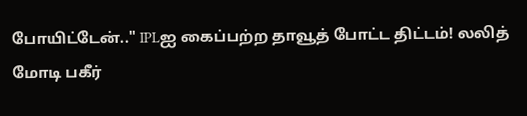போயிட்டேன்.." IPLஐ கைப்பற்ற தாவூத் போட்ட திட்டம்! லலித் மோடி பகீர்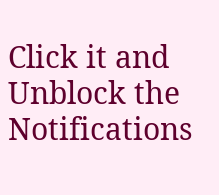Click it and Unblock the Notifications